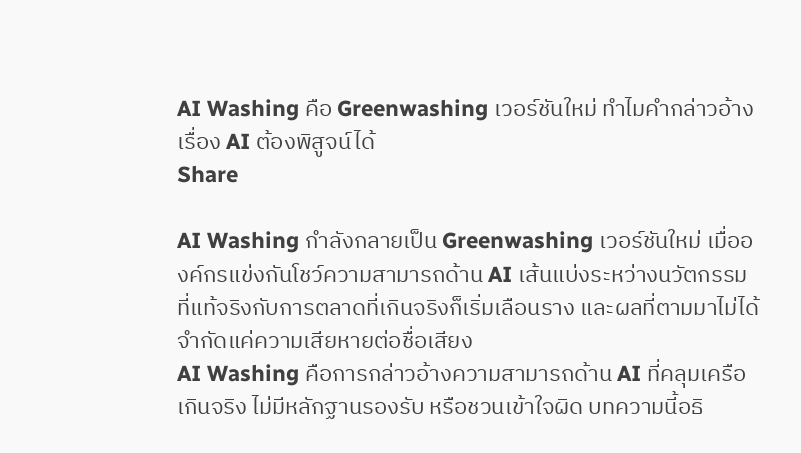AI Washing คือ Greenwashing เวอร์ชันใหม่ ทำไมคำกล่าวอ้างเรื่อง AI ต้องพิสูจน์ได้
Share

AI Washing กำลังกลายเป็น Greenwashing เวอร์ชันใหม่ เมื่อองค์กรแข่งกันโชว์ความสามารถด้าน AI เส้นแบ่งระหว่างนวัตกรรมที่แท้จริงกับการตลาดที่เกินจริงก็เริ่มเลือนราง และผลที่ตามมาไม่ได้จำกัดแค่ความเสียหายต่อชื่อเสียง
AI Washing คือการกล่าวอ้างความสามารถด้าน AI ที่คลุมเครือ เกินจริง ไม่มีหลักฐานรองรับ หรือชวนเข้าใจผิด บทความนี้อธิ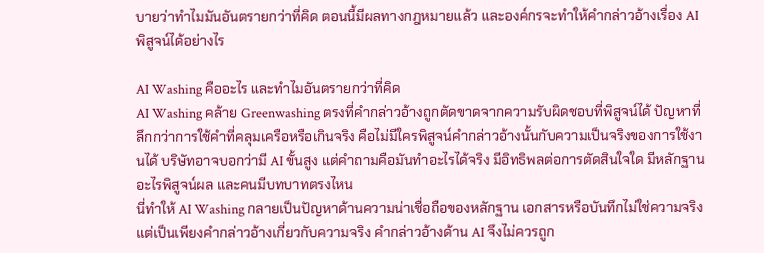บายว่าทำไมมันอันตรายกว่าที่คิด ตอนนี้มีผลทางกฎหมายแล้ว และองค์กรจะทำให้คำกล่าวอ้างเรื่อง AI พิสูจน์ได้อย่างไร

AI Washing คืออะไร และทำไมอันตรายกว่าที่คิด
AI Washing คล้าย Greenwashing ตรงที่คำกล่าวอ้างถูกตัดขาดจากความรับผิดชอบที่พิสูจน์ได้ ปัญหาที่ลึกกว่าการใช้คำที่คลุมเครือหรือเกินจริง คือไม่มีใครพิสูจน์คำกล่าวอ้างนั้นกับความเป็นจริงของการใช้งานได้ บริษัทอาจบอกว่ามี AI ขั้นสูง แต่คำถามคือมันทำอะไรได้จริง มีอิทธิพลต่อการตัดสินใจใด มีหลักฐานอะไรพิสูจน์ผล และคนมีบทบาทตรงไหน
นี่ทำให้ AI Washing กลายเป็นปัญหาด้านความน่าเชื่อถือของหลักฐาน เอกสารหรือบันทึกไม่ใช่ความจริง แต่เป็นเพียงคำกล่าวอ้างเกี่ยวกับความจริง คำกล่าวอ้างด้าน AI จึงไม่ควรถูก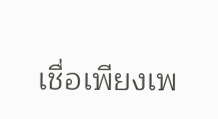เชื่อเพียงเพ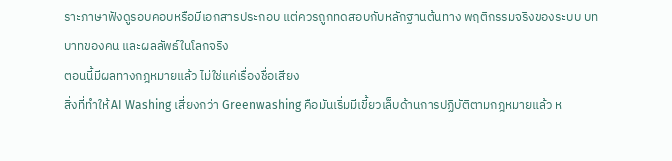ราะภาษาฟังดูรอบคอบหรือมีเอกสารประกอบ แต่ควรถูกทดสอบกับหลักฐานต้นทาง พฤติกรรมจริงของระบบ บทบาทของคน และผลลัพธ์ในโลกจริง
ตอนนี้มีผลทางกฎหมายแล้ว ไม่ใช่แค่เรื่องชื่อเสียง
สิ่งที่ทำให้ AI Washing เสี่ยงกว่า Greenwashing คือมันเริ่มมีเขี้ยวเล็บด้านการปฏิบัติตามกฎหมายแล้ว ห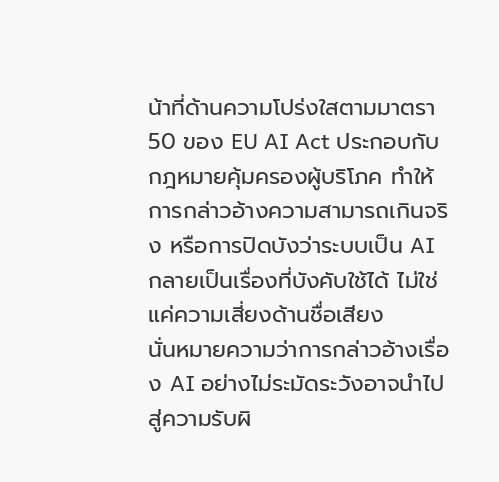น้าที่ด้านความโปร่งใสตามมาตรา 50 ของ EU AI Act ประกอบกับกฎหมายคุ้มครองผู้บริโภค ทำให้การกล่าวอ้างความสามารถเกินจริง หรือการปิดบังว่าระบบเป็น AI กลายเป็นเรื่องที่บังคับใช้ได้ ไม่ใช่แค่ความเสี่ยงด้านชื่อเสียง
นั่นหมายความว่าการกล่าวอ้างเรื่อง AI อย่างไม่ระมัดระวังอาจนำไปสู่ความรับผิ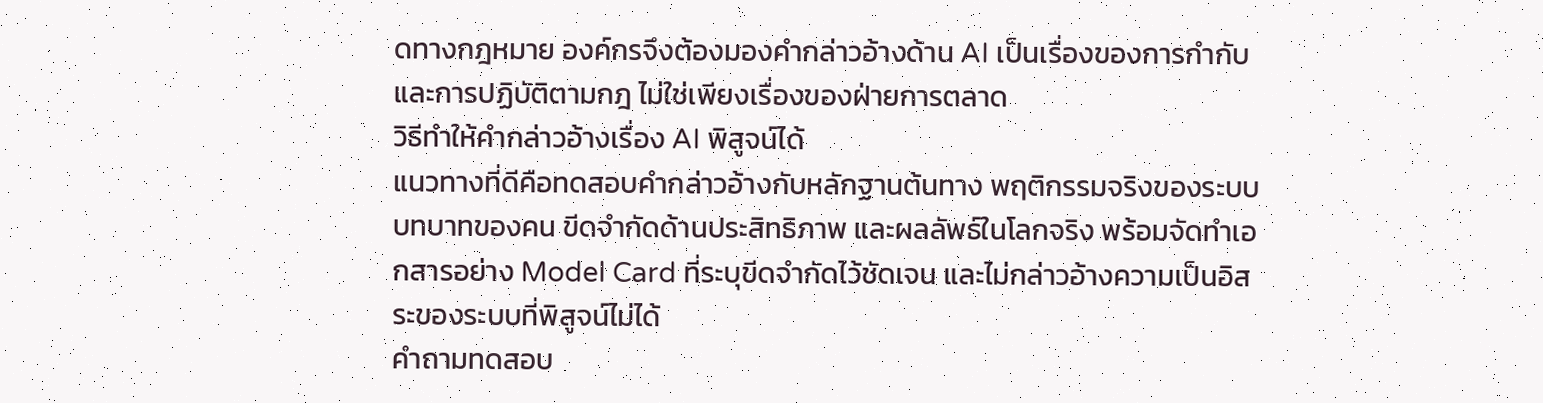ดทางกฎหมาย องค์กรจึงต้องมองคำกล่าวอ้างด้าน AI เป็นเรื่องของการกำกับและการปฏิบัติตามกฎ ไม่ใช่เพียงเรื่องของฝ่ายการตลาด
วิธีทำให้คำกล่าวอ้างเรื่อง AI พิสูจน์ได้
แนวทางที่ดีคือทดสอบคำกล่าวอ้างกับหลักฐานต้นทาง พฤติกรรมจริงของระบบ บทบาทของคน ขีดจำกัดด้านประสิทธิภาพ และผลลัพธ์ในโลกจริง พร้อมจัดทำเอกสารอย่าง Model Card ที่ระบุขีดจำกัดไว้ชัดเจน และไม่กล่าวอ้างความเป็นอิสระของระบบที่พิสูจน์ไม่ได้
คำถามทดสอบ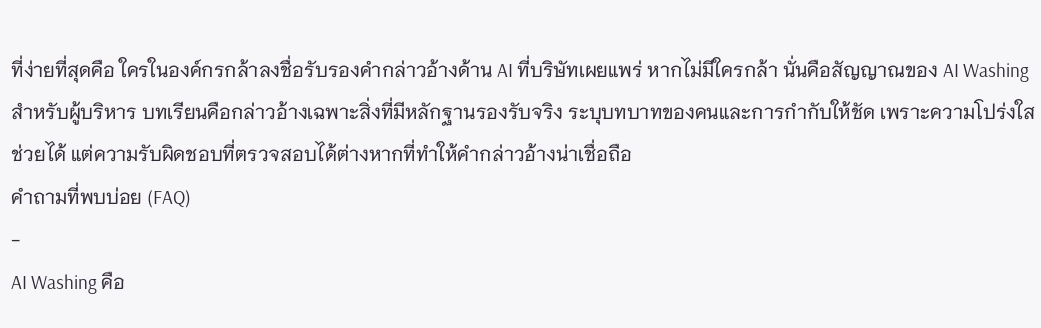ที่ง่ายที่สุดคือ ใครในองค์กรกล้าลงชื่อรับรองคำกล่าวอ้างด้าน AI ที่บริษัทเผยแพร่ หากไม่มีใครกล้า นั่นคือสัญญาณของ AI Washing สำหรับผู้บริหาร บทเรียนคือกล่าวอ้างเฉพาะสิ่งที่มีหลักฐานรองรับจริง ระบุบทบาทของคนและการกำกับให้ชัด เพราะความโปร่งใสช่วยได้ แต่ความรับผิดชอบที่ตรวจสอบได้ต่างหากที่ทำให้คำกล่าวอ้างน่าเชื่อถือ
คำถามที่พบบ่อย (FAQ)
-
AI Washing คือ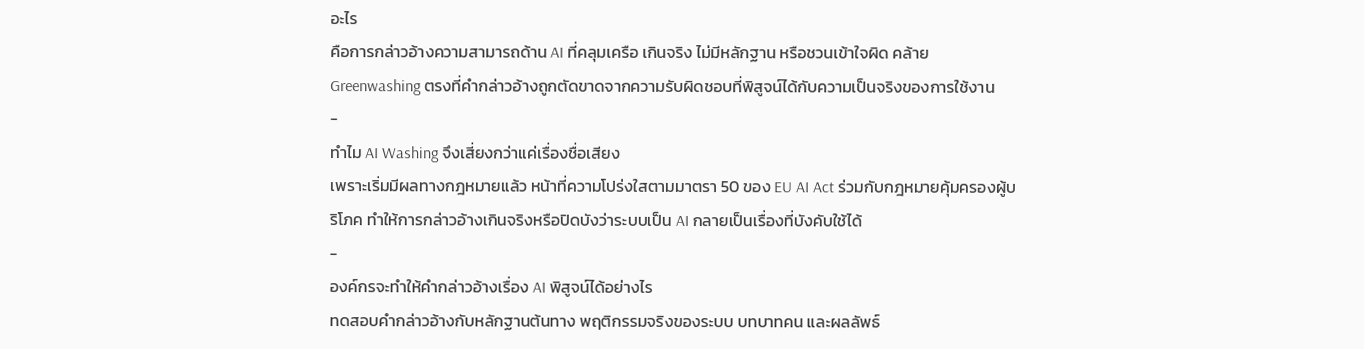อะไร
คือการกล่าวอ้างความสามารถด้าน AI ที่คลุมเครือ เกินจริง ไม่มีหลักฐาน หรือชวนเข้าใจผิด คล้าย Greenwashing ตรงที่คำกล่าวอ้างถูกตัดขาดจากความรับผิดชอบที่พิสูจน์ได้กับความเป็นจริงของการใช้งาน
-
ทำไม AI Washing จึงเสี่ยงกว่าแค่เรื่องชื่อเสียง
เพราะเริ่มมีผลทางกฎหมายแล้ว หน้าที่ความโปร่งใสตามมาตรา 50 ของ EU AI Act ร่วมกับกฎหมายคุ้มครองผู้บริโภค ทำให้การกล่าวอ้างเกินจริงหรือปิดบังว่าระบบเป็น AI กลายเป็นเรื่องที่บังคับใช้ได้
-
องค์กรจะทำให้คำกล่าวอ้างเรื่อง AI พิสูจน์ได้อย่างไร
ทดสอบคำกล่าวอ้างกับหลักฐานต้นทาง พฤติกรรมจริงของระบบ บทบาทคน และผลลัพธ์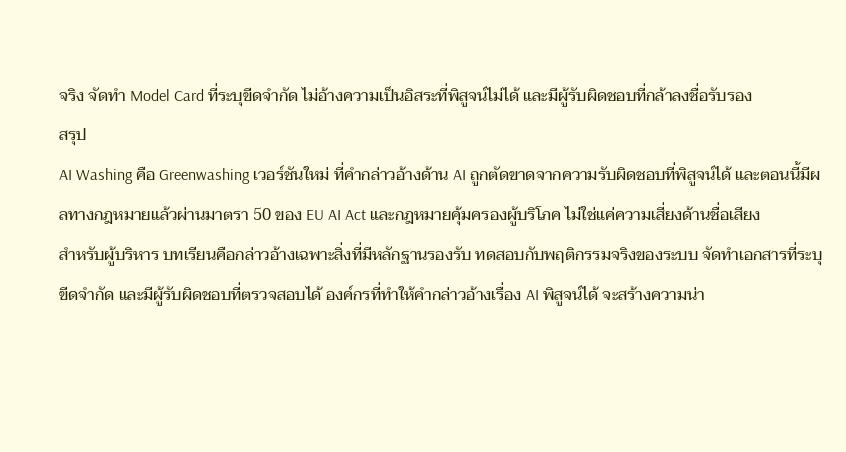จริง จัดทำ Model Card ที่ระบุขีดจำกัด ไม่อ้างความเป็นอิสระที่พิสูจน์ไม่ได้ และมีผู้รับผิดชอบที่กล้าลงชื่อรับรอง
สรุป
AI Washing คือ Greenwashing เวอร์ชันใหม่ ที่คำกล่าวอ้างด้าน AI ถูกตัดขาดจากความรับผิดชอบที่พิสูจน์ได้ และตอนนี้มีผลทางกฎหมายแล้วผ่านมาตรา 50 ของ EU AI Act และกฎหมายคุ้มครองผู้บริโภค ไม่ใช่แค่ความเสี่ยงด้านชื่อเสียง
สำหรับผู้บริหาร บทเรียนคือกล่าวอ้างเฉพาะสิ่งที่มีหลักฐานรองรับ ทดสอบกับพฤติกรรมจริงของระบบ จัดทำเอกสารที่ระบุขีดจำกัด และมีผู้รับผิดชอบที่ตรวจสอบได้ องค์กรที่ทำให้คำกล่าวอ้างเรื่อง AI พิสูจน์ได้ จะสร้างความน่า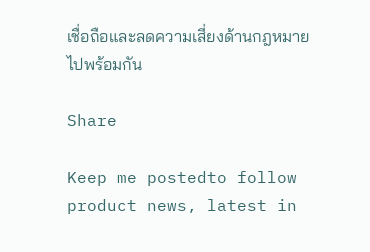เชื่อถือและลดความเสี่ยงด้านกฎหมายไปพร้อมกัน

Share

Keep me postedto follow product news, latest in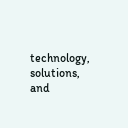technology, solutions, and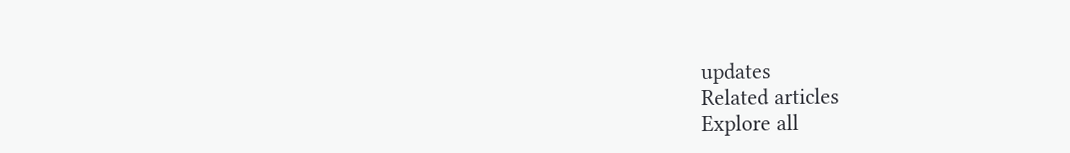updates
Related articles
Explore all